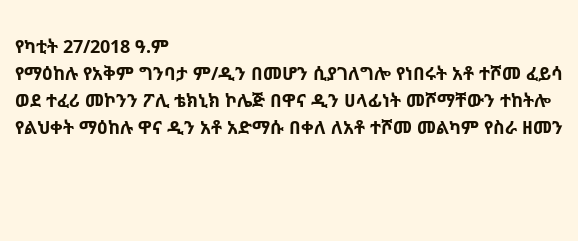የካቲት 27/2018 ዓ.ም
የማዕከሉ የአቅም ግንባታ ም/ዲን በመሆን ሲያገለግሎ የነበሩት አቶ ተሾመ ፈይሳ ወደ ተፈሪ መኮንን ፖሊ ቴክኒክ ኮሌጅ በዋና ዲን ሀላፊነት መሾማቸውን ተከትሎ የልህቀት ማዕከሉ ዋና ዲን አቶ አድማሱ በቀለ ለአቶ ተሾመ መልካም የስራ ዘመን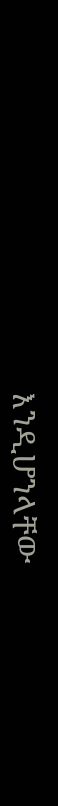እንዲሆንላቸው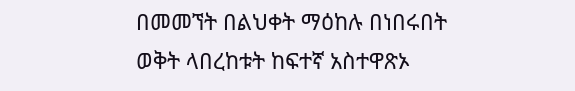በመመኘት በልህቀት ማዕከሉ በነበሩበት ወቅት ላበረከቱት ከፍተኛ አስተዋጽኦ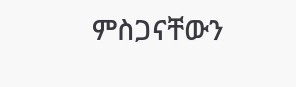ምስጋናቸውን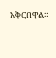አቅርበዋል።